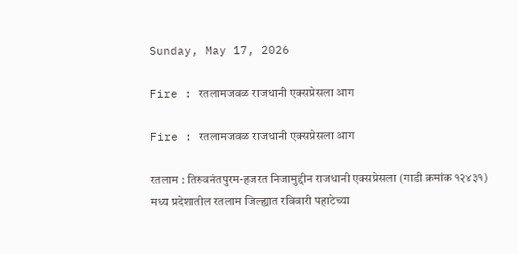Sunday, May 17, 2026

Fire : रतलामजवळ राजधानी एक्सप्रेसला आग

Fire : रतलामजवळ राजधानी एक्सप्रेसला आग

रतलाम : तिरुवनंतपुरम-हजरत निजामुद्दीन राजधानी एक्सप्रेसला (गाडी क्रमांक १२४३१) मध्य प्रदेशातील रतलाम जिल्ह्यात रविवारी पहाटेच्या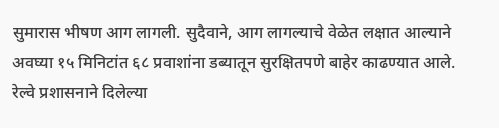सुमारास भीषण आग लागली. सुदैवाने, आग लागल्याचे वेळेत लक्षात आल्याने अवघ्या १५ मिनिटांत ६८ प्रवाशांना डब्यातून सुरक्षितपणे बाहेर काढण्यात आले. रेल्वे प्रशासनाने दिलेल्या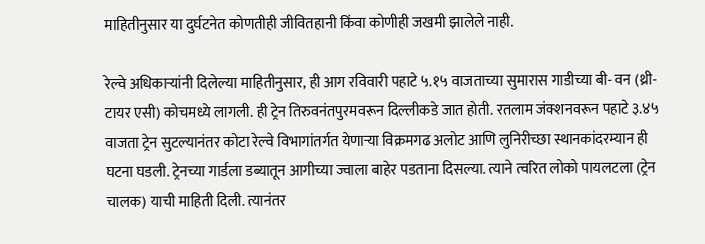माहितीनुसार या दुर्घटनेत कोणतीही जीवितहानी किंवा कोणीही जखमी झालेले नाही.

रेल्वे अधिकाऱ्यांनी दिलेल्या माहितीनुसार, ही आग रविवारी पहाटे ५.१५ वाजताच्या सुमारास गाडीच्या बी- वन (थ्री-टायर एसी) कोचमध्ये लागली. ही ट्रेन तिरुवनंतपुरमवरून दिल्लीकडे जात होती. रतलाम जंक्शनवरून पहाटे ३.४५ वाजता ट्रेन सुटल्यानंतर कोटा रेल्वे विभागांतर्गत येणाऱ्या विक्रमगढ अलोट आणि लुनिरीच्छा स्थानकांदरम्यान ही घटना घडली. ट्रेनच्या गार्डला डब्यातून आगीच्या ज्वाला बाहेर पडताना दिसल्या. त्याने त्वरित लोको पायलटला (ट्रेन चालक) याची माहिती दिली. त्यानंतर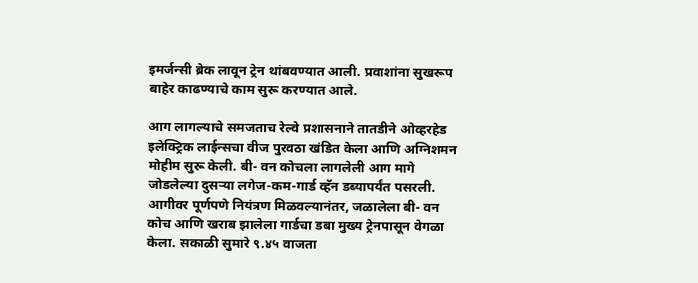इमर्जन्सी ब्रेक लावून ट्रेन थांबवण्यात आली. प्रवाशांना सुखरूप बाहेर काढण्याचे काम सुरू करण्यात आले.

आग लागल्याचे समजताच रेल्वे प्रशासनाने तातडीने ओव्हरहेड इलेक्ट्रिक लाईन्सचा वीज पुरवठा खंडित केला आणि अग्निशमन मोहीम सुरू केली. बी- वन कोचला लागलेली आग मागे जोडलेल्या दुसऱ्या लगेज-कम-गार्ड व्हॅन डब्यापर्यंत पसरली. आगीवर पूर्णपणे नियंत्रण मिळवल्यानंतर, जळालेला बी- वन कोच आणि खराब झालेला गार्डचा डबा मुख्य ट्रेनपासून वेगळा केला. सकाळी सुमारे ९.४५ वाजता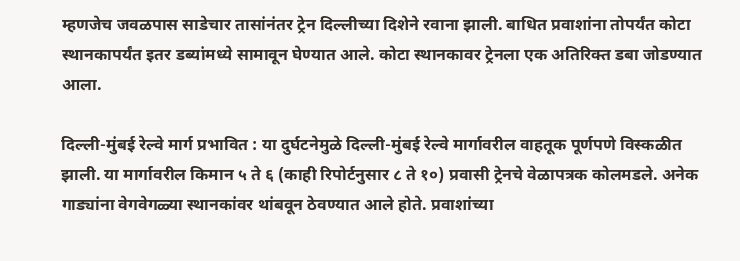म्हणजेच जवळपास साडेचार तासांनंतर ट्रेन दिल्लीच्या दिशेने रवाना झाली. बाधित प्रवाशांना तोपर्यंत कोटा स्थानकापर्यंत इतर डब्यांमध्ये सामावून घेण्यात आले. कोटा स्थानकावर ट्रेनला एक अतिरिक्त डबा जोडण्यात आला.

दिल्ली-मुंबई रेल्वे मार्ग प्रभावित : या दुर्घटनेमुळे दिल्ली-मुंबई रेल्वे मार्गावरील वाहतूक पूर्णपणे विस्कळीत झाली. या मार्गावरील किमान ५ ते ६ (काही रिपोर्टनुसार ८ ते १०) प्रवासी ट्रेनचे वेळापत्रक कोलमडले. अनेक गाड्यांना वेगवेगळ्या स्थानकांवर थांबवून ठेवण्यात आले होते. प्रवाशांच्या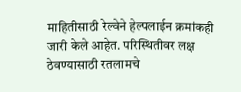माहितीसाठी रेल्वेने हेल्पलाईन क्रमांकही जारी केले आहेत. परिस्थितीवर लक्ष ठेवण्यासाठी रतलामचे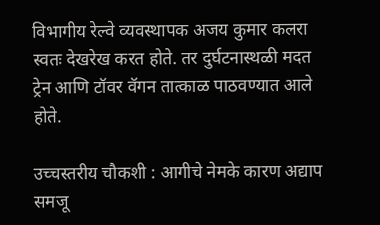विभागीय रेल्वे व्यवस्थापक अजय कुमार कलरा स्वतः देखरेख करत होते. तर दुर्घटनास्थळी मदत ट्रेन आणि टॉवर वॅगन तात्काळ पाठवण्यात आले होते.

उच्चस्तरीय चौकशी : आगीचे नेमके कारण अद्याप समजू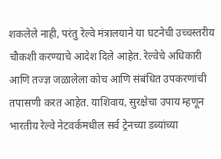शकलेले नाही, परंतु रेल्वे मंत्रालयाने या घटनेची उच्चस्तरीय चौकशी करण्याचे आदेश दिले आहेत. रेल्वेचे अधिकारी आणि तज्ज्ञ जळालेला कोच आणि संबंधित उपकरणांची तपासणी करत आहेत. याशिवाय, सुरक्षेचा उपाय म्हणून भारतीय रेल्वे नेटवर्कमधील सर्व ट्रेनच्या डब्यांच्या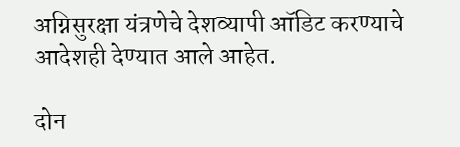अग्निसुरक्षा यंत्रणेचे देशव्यापी ऑडिट करण्याचे आदेशही देण्यात आले आहेत.

दोन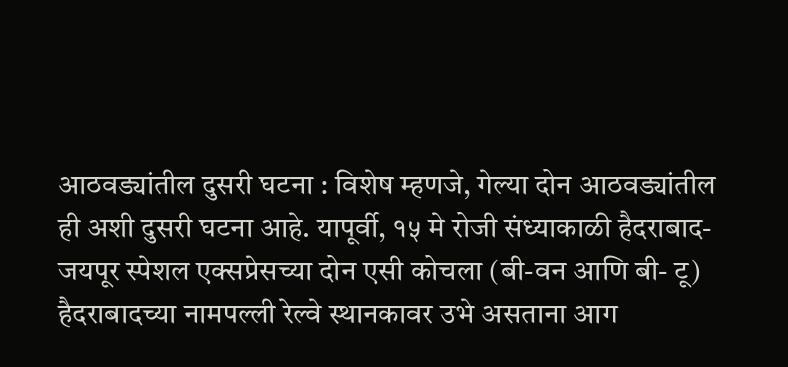आठवड्यांतील दुसरी घटना : विशेष म्हणजे, गेल्या दोन आठवड्यांतील ही अशी दुसरी घटना आहे. यापूर्वी, १५ मे रोजी संध्याकाळी हैदराबाद-जयपूर स्पेशल एक्सप्रेसच्या दोन एसी कोचला (बी-वन आणि बी- टू) हैदराबादच्या नामपल्ली रेल्वे स्थानकावर उभे असताना आग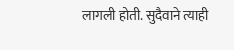लागली होती. सुदैवाने त्याही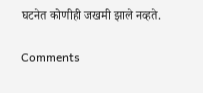घटनेत कोणीही जखमी झाले नव्हते.

Comments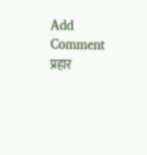Add Comment
प्रहार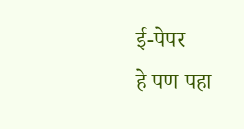ई-पेपर
हे पण पहा